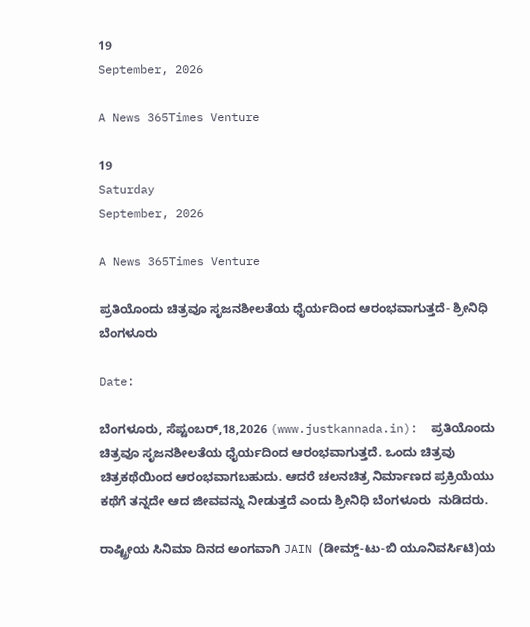19
September, 2026

A News 365Times Venture

19
Saturday
September, 2026

A News 365Times Venture

ಪ್ರತಿಯೊಂದು ಚಿತ್ರವೂ ಸೃಜನಶೀಲತೆಯ ಧೈರ್ಯದಿಂದ ಆರಂಭವಾಗುತ್ತದೆ- ಶ್ರೀನಿಧಿ ಬೆಂಗಳೂರು

Date:

ಬೆಂಗಳೂರು, ಸೆಪ್ಟಂಬರ್,18,2026 (www.justkannada.in):  ಪ್ರತಿಯೊಂದು ಚಿತ್ರವೂ ಸೃಜನಶೀಲತೆಯ ಧೈರ್ಯದಿಂದ ಆರಂಭವಾಗುತ್ತದೆ. ಒಂದು ಚಿತ್ರವು ಚಿತ್ರಕಥೆಯಿಂದ ಆರಂಭವಾಗಬಹುದು. ಆದರೆ ಚಲನಚಿತ್ರ ನಿರ್ಮಾಣದ ಪ್ರಕ್ರಿಯೆಯು ಕಥೆಗೆ ತನ್ನದೇ ಆದ ಜೀವವನ್ನು ನೀಡುತ್ತದೆ ಎಂದು ಶ್ರೀನಿಧಿ ಬೆಂಗಳೂರು  ನುಡಿದರು.

ರಾಷ್ಟ್ರೀಯ ಸಿನಿಮಾ ದಿನದ ಅಂಗವಾಗಿ JAIN (ಡೀಮ್ಡ್-ಟು-ಬಿ ಯೂನಿವರ್ಸಿಟಿ)ಯ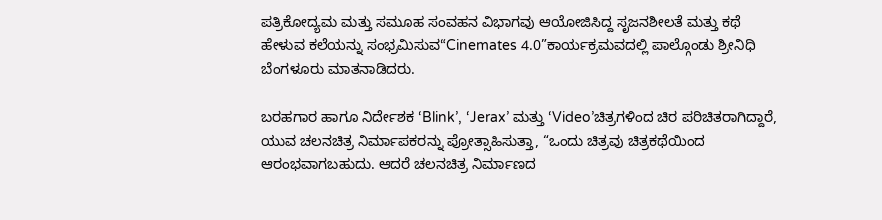ಪತ್ರಿಕೋದ್ಯಮ ಮತ್ತು ಸಮೂಹ ಸಂವಹನ ವಿಭಾಗವು ಆಯೋಜಿಸಿದ್ದ ಸೃಜನಶೀಲತೆ ಮತ್ತು ಕಥೆ ಹೇಳುವ ಕಲೆಯನ್ನು ಸಂಭ್ರಮಿಸುವ“Cinemates 4.0”ಕಾರ್ಯಕ್ರಮವದಲ್ಲಿ ಪಾಲ್ಗೊಂಡು ಶ್ರೀನಿಧಿ ಬೆಂಗಳೂರು ಮಾತನಾಡಿದರು.

ಬರಹಗಾರ ಹಾಗೂ ನಿರ್ದೇಶಕ ‘Blink’, ‘Jerax’ ಮತ್ತು ‘Video’ಚಿತ್ರಗಳಿಂದ ಚಿರ ಪರಿಚಿತರಾಗಿದ್ದಾರೆ, ಯುವ ಚಲನಚಿತ್ರ ನಿರ್ಮಾಪಕರನ್ನು ಪ್ರೋತ್ಸಾಹಿಸುತ್ತಾ, “ಒಂದು ಚಿತ್ರವು ಚಿತ್ರಕಥೆಯಿಂದ ಆರಂಭವಾಗಬಹುದು. ಆದರೆ ಚಲನಚಿತ್ರ ನಿರ್ಮಾಣದ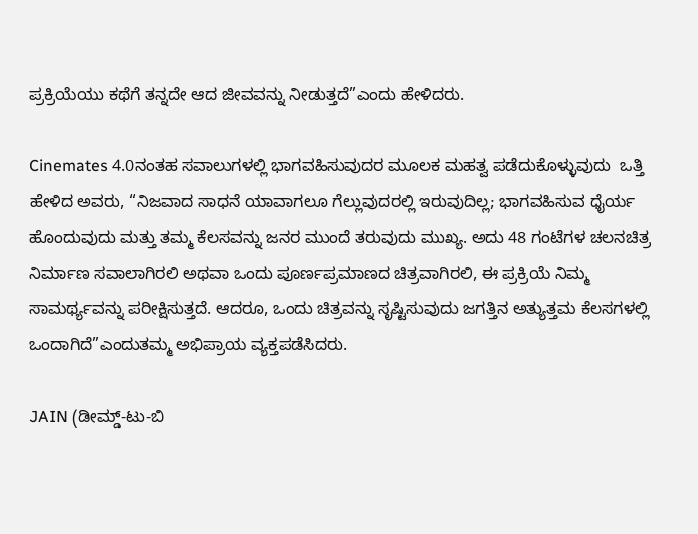ಪ್ರಕ್ರಿಯೆಯು ಕಥೆಗೆ ತನ್ನದೇ ಆದ ಜೀವವನ್ನು ನೀಡುತ್ತದೆ”ಎಂದು ಹೇಳಿದರು.

Cinemates 4.0ನಂತಹ ಸವಾಲುಗಳಲ್ಲಿ ಭಾಗವಹಿಸುವುದರ ಮೂಲಕ ಮಹತ್ವ ಪಡೆದುಕೊಳ್ಳುವುದು  ಒತ್ತಿ ಹೇಳಿದ ಅವರು, “ನಿಜವಾದ ಸಾಧನೆ ಯಾವಾಗಲೂ ಗೆಲ್ಲುವುದರಲ್ಲಿ ಇರುವುದಿಲ್ಲ; ಭಾಗವಹಿಸುವ ಧೈರ್ಯ ಹೊಂದುವುದು ಮತ್ತು ತಮ್ಮ ಕೆಲಸವನ್ನು ಜನರ ಮುಂದೆ ತರುವುದು ಮುಖ್ಯ. ಅದು 48 ಗಂಟೆಗಳ ಚಲನಚಿತ್ರ ನಿರ್ಮಾಣ ಸವಾಲಾಗಿರಲಿ ಅಥವಾ ಒಂದು ಪೂರ್ಣಪ್ರಮಾಣದ ಚಿತ್ರವಾಗಿರಲಿ, ಈ ಪ್ರಕ್ರಿಯೆ ನಿಮ್ಮ ಸಾಮರ್ಥ್ಯವನ್ನು ಪರೀಕ್ಷಿಸುತ್ತದೆ. ಆದರೂ, ಒಂದು ಚಿತ್ರವನ್ನು ಸೃಷ್ಟಿಸುವುದು ಜಗತ್ತಿನ ಅತ್ಯುತ್ತಮ ಕೆಲಸಗಳಲ್ಲಿ ಒಂದಾಗಿದೆ”ಎಂದುತಮ್ಮ ಅಭಿಪ್ರಾಯ ವ್ಯಕ್ತಪಡೆಸಿದರು.

JAIN (ಡೀಮ್ಡ್-ಟು-ಬಿ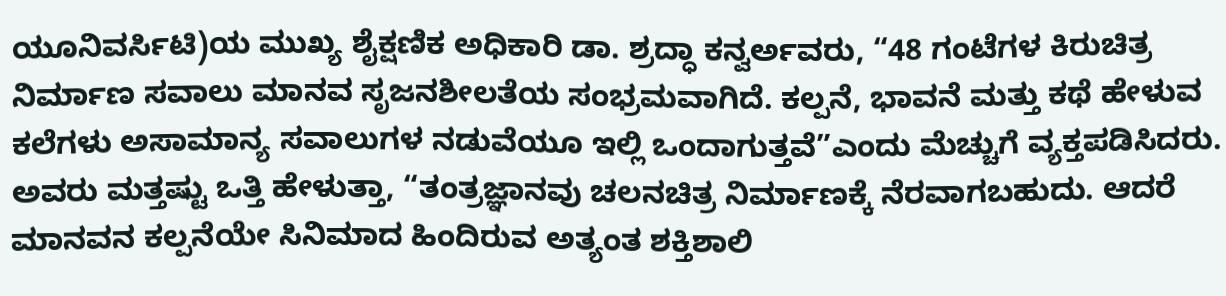ಯೂನಿವರ್ಸಿಟಿ)ಯ ಮುಖ್ಯ ಶೈಕ್ಷಣಿಕ ಅಧಿಕಾರಿ ಡಾ. ಶ್ರದ್ಧಾ ಕನ್ವರ್ಅವರು, “48 ಗಂಟೆಗಳ ಕಿರುಚಿತ್ರ ನಿರ್ಮಾಣ ಸವಾಲು ಮಾನವ ಸೃಜನಶೀಲತೆಯ ಸಂಭ್ರಮವಾಗಿದೆ. ಕಲ್ಪನೆ, ಭಾವನೆ ಮತ್ತು ಕಥೆ ಹೇಳುವ ಕಲೆಗಳು ಅಸಾಮಾನ್ಯ ಸವಾಲುಗಳ ನಡುವೆಯೂ ಇಲ್ಲಿ ಒಂದಾಗುತ್ತವೆ”ಎಂದು ಮೆಚ್ಚುಗೆ ವ್ಯಕ್ತಪಡಿಸಿದರು. ಅವರು ಮತ್ತಷ್ಟು ಒತ್ತಿ ಹೇಳುತ್ತಾ, “ತಂತ್ರಜ್ಞಾನವು ಚಲನಚಿತ್ರ ನಿರ್ಮಾಣಕ್ಕೆ ನೆರವಾಗಬಹುದು. ಆದರೆ ಮಾನವನ ಕಲ್ಪನೆಯೇ ಸಿನಿಮಾದ ಹಿಂದಿರುವ ಅತ್ಯಂತ ಶಕ್ತಿಶಾಲಿ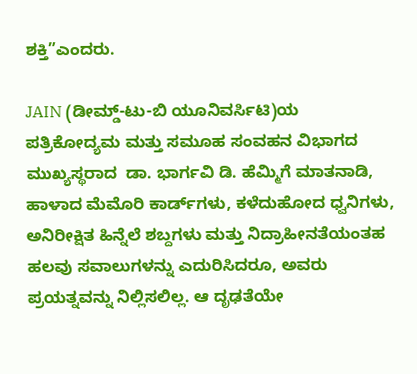ಶಕ್ತಿ”ಎಂದರು.

JAIN (ಡೀಮ್ಡ್-ಟು-ಬಿ ಯೂನಿವರ್ಸಿಟಿ)ಯ ಪತ್ರಿಕೋದ್ಯಮ ಮತ್ತು ಸಮೂಹ ಸಂವಹನ ವಿಭಾಗದ ಮುಖ್ಯಸ್ಥರಾದ  ಡಾ. ಭಾರ್ಗವಿ ಡಿ. ಹೆಮ್ಮಿಗೆ ಮಾತನಾಡಿ,  ಹಾಳಾದ ಮೆಮೊರಿ ಕಾರ್ಡ್‌ಗಳು, ಕಳೆದುಹೋದ ಧ್ವನಿಗಳು, ಅನಿರೀಕ್ಷಿತ ಹಿನ್ನೆಲೆ ಶಬ್ದಗಳು ಮತ್ತು ನಿದ್ರಾಹೀನತೆಯಂತಹ ಹಲವು ಸವಾಲುಗಳನ್ನು ಎದುರಿಸಿದರೂ, ಅವರು ಪ್ರಯತ್ನವನ್ನು ನಿಲ್ಲಿಸಲಿಲ್ಲ. ಆ ದೃಢತೆಯೇ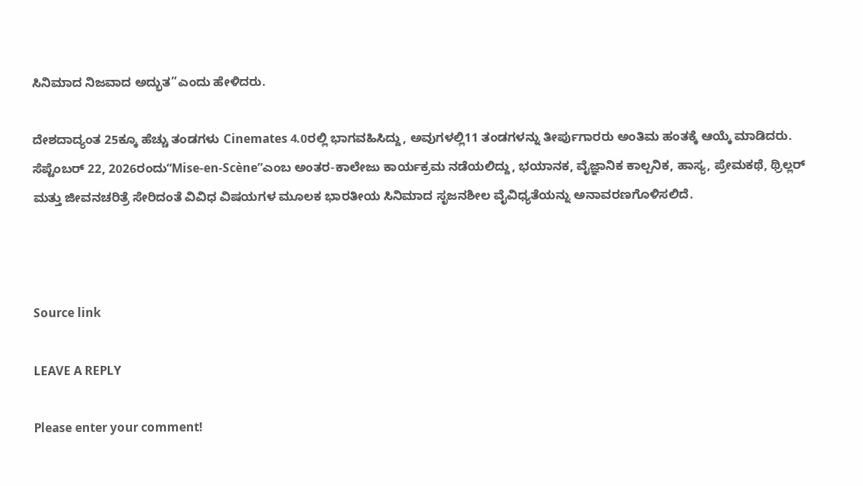ಸಿನಿಮಾದ ನಿಜವಾದ ಅದ್ಭುತ”ಎಂದು ಹೇಳಿದರು.

ದೇಶದಾದ್ಯಂತ 25ಕ್ಕೂ ಹೆಚ್ಚು ತಂಡಗಳು Cinemates 4.0ರಲ್ಲಿ ಭಾಗವಹಿಸಿದ್ದು, ಅವುಗಳಲ್ಲಿ11 ತಂಡಗಳನ್ನು ತೀರ್ಪುಗಾರರು ಅಂತಿಮ ಹಂತಕ್ಕೆ ಆಯ್ಕೆ ಮಾಡಿದರು.  ಸೆಪ್ಟೆಂಬರ್ 22, 2026ರಂದು“Mise-en-Scène”ಎಂಬ ಅಂತರ-ಕಾಲೇಜು ಕಾರ್ಯಕ್ರಮ ನಡೆಯಲಿದ್ದು, ಭಯಾನಕ, ವೈಜ್ಞಾನಿಕ ಕಾಲ್ಪನಿಕ, ಹಾಸ್ಯ, ಪ್ರೇಮಕಥೆ, ಥ್ರಿಲ್ಲರ್ ಮತ್ತು ಜೀವನಚರಿತ್ರೆ ಸೇರಿದಂತೆ ವಿವಿಧ ವಿಷಯಗಳ ಮೂಲಕ ಭಾರತೀಯ ಸಿನಿಮಾದ ಸೃಜನಶೀಲ ವೈವಿಧ್ಯತೆಯನ್ನು ಅನಾವರಣಗೊಳಿಸಲಿದೆ.



Source link

LEAVE A REPLY

Please enter your comment!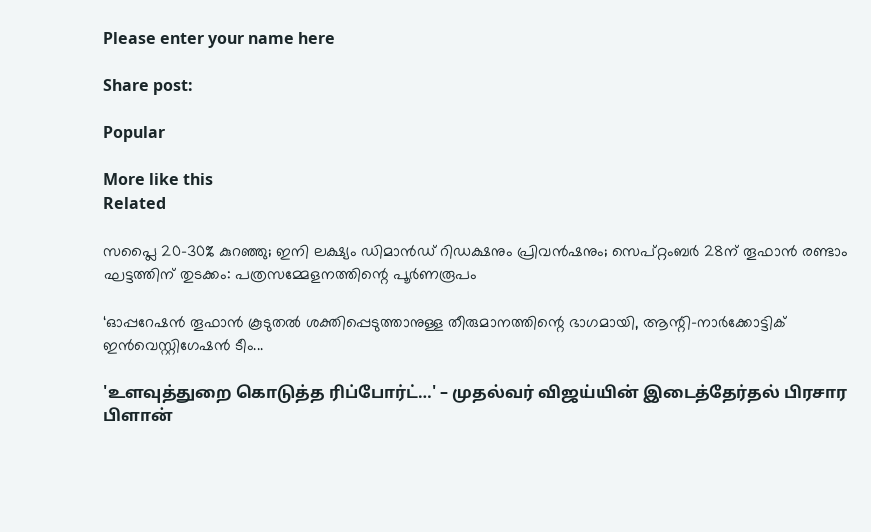Please enter your name here

Share post:

Popular

More like this
Related

സപ്ലൈ 20–30% കുറഞ്ഞു; ഇനി ലക്ഷ്യം ഡിമാന്‍ഡ് റിഡക്ഷനും പ്രിവന്‍ഷനും; സെപ്റ്റംബര്‍ 28ന് തൂഫാന്‍ രണ്ടാം ഘട്ടത്തിന് തുടക്കം: പത്രസമ്മേളനത്തിന്റെ പൂർണരൂപം

‘ഓപ്പറേഷന്‍ തൂഫാന്‍ കൂടുതല്‍ ശക്തിപ്പെടുത്താനുള്ള തീരുമാനത്തിന്റെ ഭാഗമായി, ആന്റി-നാര്‍ക്കോട്ടിക് ഇന്‍വെസ്റ്റിഗേഷന്‍ ടീം...

'உளவுத்துறை கொடுத்த ரிப்போர்ட்…' – முதல்வர் விஜய்யின் இடைத்தேர்தல் பிரசார பிளான்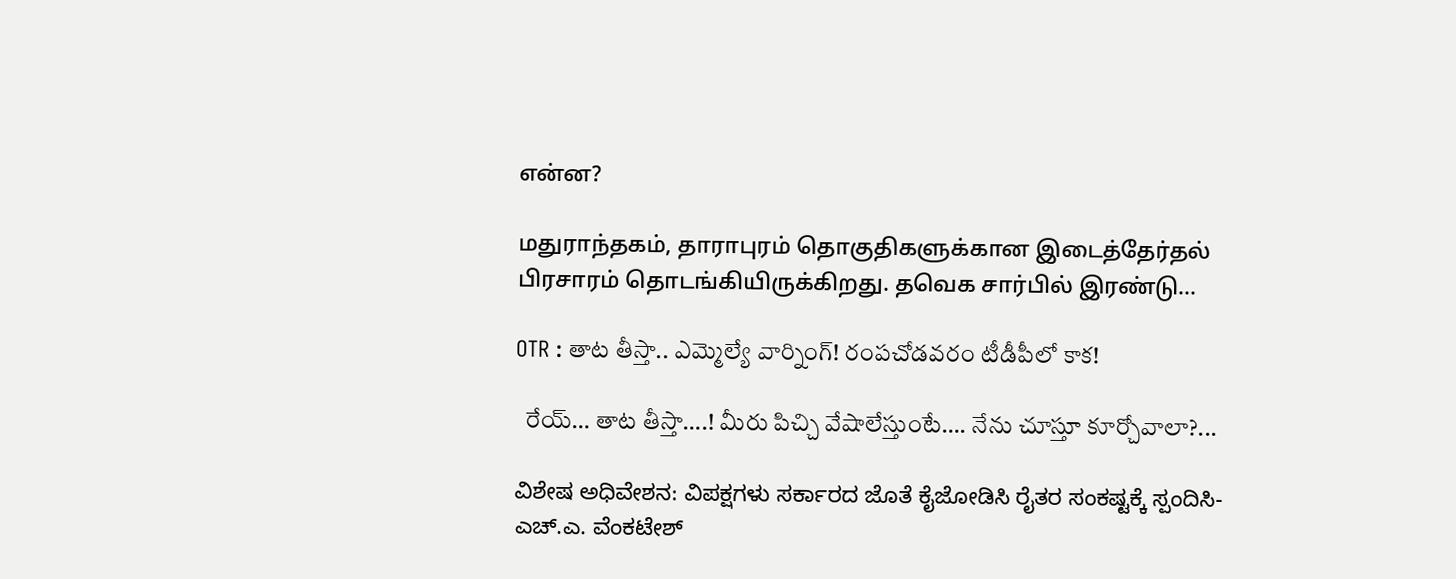என்ன?

மதுராந்தகம், தாராபுரம் தொகுதிகளுக்கான இடைத்தேர்தல் பிரசாரம் தொடங்கியிருக்கிறது. தவெக சார்பில் இரண்டு...

OTR : తాట తీస్తా.. ఎమ్మెల్యే వార్నింగ్! రంపచోడవరం టీడీపీలో కాక!

  రేయ్‌… తాట తీస్తా….! మీరు పిచ్చి వేషాలేస్తుంటే…. నేను చూస్తూ కూర్చోవాలా?...

ವಿಶೇಷ ಅಧಿವೇಶನ: ವಿಪಕ್ಷಗಳು ಸರ್ಕಾರದ ಜೊತೆ ಕೈಜೋಡಿಸಿ ರೈತರ ಸಂಕಷ್ಟಕ್ಕೆ ಸ್ಪಂದಿಸಿ- ಎಚ್.ಎ. ವೆಂಕಟೇಶ್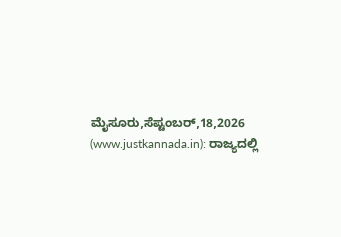ಮೈಸೂರು,ಸೆಪ್ಟಂಬರ್,18,2026 (www.justkannada.in): ರಾಜ್ಯದಲ್ಲಿ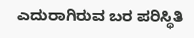ಎದುರಾಗಿರುವ ಬರ ಪರಿಸ್ಥಿತಿ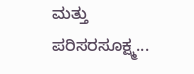ಮತ್ತು ಪರಿಸರಸೂಕ್ಷ್ಮ...